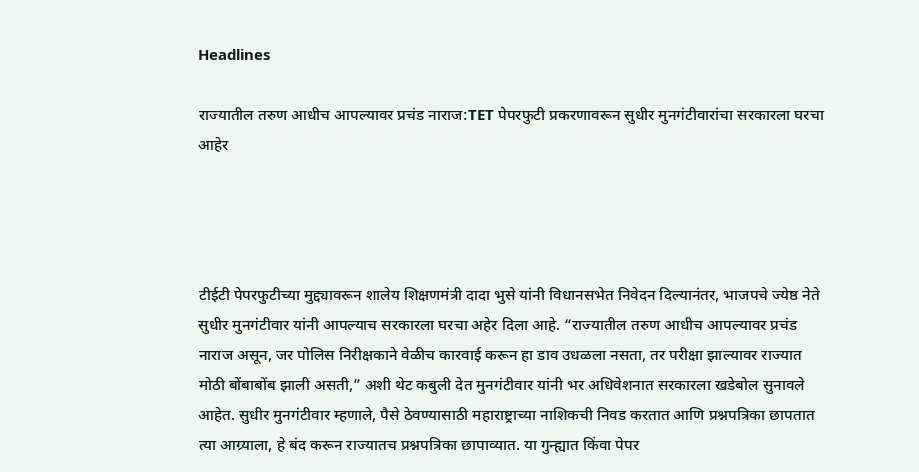Headlines

राज्यातील तरुण आधीच आपल्यावर प्रचंड नाराज:TET पेपरफुटी प्रकरणावरून सुधीर मुनगंटीवारांचा सरकारला घरचा आहेर




टीईटी पेपरफुटीच्या मुद्द्यावरून शालेय शिक्षणमंत्री दादा भुसे यांनी विधानसभेत निवेदन दिल्यानंतर, भाजपचे ज्येष्ठ नेते सुधीर मुनगंटीवार यांनी आपल्याच सरकारला घरचा अहेर दिला आहे. “राज्यातील तरुण आधीच आपल्यावर प्रचंड नाराज असून, जर पोलिस निरीक्षकाने वेळीच कारवाई करून हा डाव उधळला नसता, तर परीक्षा झाल्यावर राज्यात मोठी बोंबाबोंब झाली असती,” अशी थेट कबुली देत मुनगंटीवार यांनी भर अधिवेशनात सरकारला खडेबोल सुनावले आहेत. सुधीर मुनगंटीवार म्हणाले, पैसे ठेवण्यासाठी महाराष्ट्राच्या नाशिकची निवड करतात आणि प्रश्नपत्रिका छापतात त्या आग्र्याला, हे बंद करून राज्यातच प्रश्नपत्रिका छापाव्यात. या गुन्ह्यात किंवा पेपर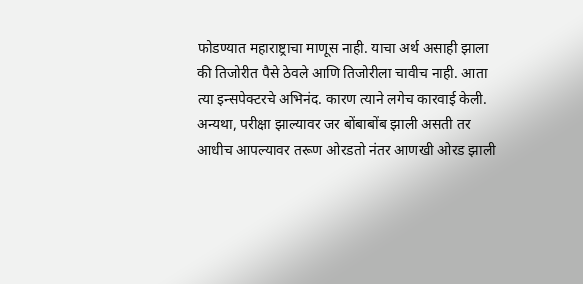फोडण्यात महाराष्ट्राचा माणूस नाही. याचा अर्थ असाही झाला की तिजोरीत पैसे ठेवले आणि तिजोरीला चावीच नाही. आता त्या इन्सपेक्टरचे अभिनंद. कारण त्याने लगेच कारवाई केली. अन्यथा, परीक्षा झाल्यावर जर बोंबाबोंब झाली असती तर आधीच आपल्यावर तरूण ओरडतो नंतर आणखी ओरड झाली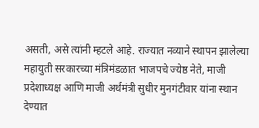असती, असे त्यांनी म्हटले आहे. राज्यात नव्याने स्थापन झालेल्या महायुती सरकारच्या मंत्रिमंडळात भाजपचे ज्येष्ठ नेते, माजी प्रदेशाध्यक्ष आणि माजी अर्थमंत्री सुधीर मुनगंटीवार यांना स्थान देण्यात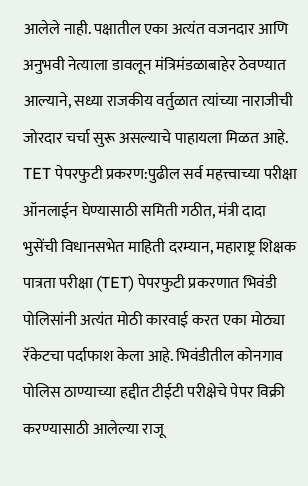आलेले नाही. पक्षातील एका अत्यंत वजनदार आणि अनुभवी नेत्याला डावलून मंत्रिमंडळाबाहेर ठेवण्यात आल्याने, सध्या राजकीय वर्तुळात त्यांच्या नाराजीची जोरदार चर्चा सुरू असल्याचे पाहायला मिळत आहे. TET पेपरफुटी प्रकरण:पुढील सर्व महत्त्वाच्या परीक्षा ऑनलाईन घेण्यासाठी समिती गठीत, मंत्री दादा भुसेंची विधानसभेत माहिती दरम्यान, महाराष्ट्र शिक्षक पात्रता परीक्षा (TET) पेपरफुटी प्रकरणात भिवंडी पोलिसांनी अत्यंत मोठी कारवाई करत एका मोठ्या रॅकेटचा पर्दाफाश केला आहे. भिवंडीतील कोनगाव पोलिस ठाण्याच्या हद्दीत टीईटी परीक्षेचे पेपर विक्री करण्यासाठी आलेल्या राजू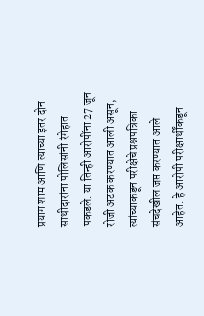प्रयाग शाम आणि त्याच्या इतर दोन साथीदारांना पोलिसांनी रंगेहात पकडले. या तिन्ही आरोपींना 27 जून रोजी अटक करण्यात आली असून, त्यांच्याकडून परीक्षेचे प्रश्नपत्रिका संचदेखील जप्त करण्यात आले आहेत. हे आरोपी परीक्षार्थींकडून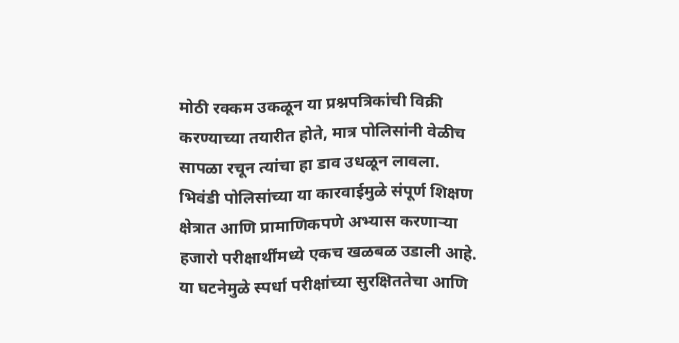मोठी रक्कम उकळून या प्रश्नपत्रिकांची विक्री करण्याच्या तयारीत होते, मात्र पोलिसांनी वेळीच सापळा रचून त्यांचा हा डाव उधळून लावला. भिवंडी पोलिसांच्या या कारवाईमुळे संपूर्ण शिक्षण क्षेत्रात आणि प्रामाणिकपणे अभ्यास करणाऱ्या हजारो परीक्षार्थींमध्ये एकच खळबळ उडाली आहे. या घटनेमुळे स्पर्धा परीक्षांच्या सुरक्षिततेचा आणि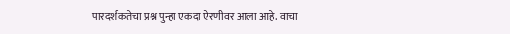पारदर्शकतेचा प्रश्न पुन्हा एकदा ऐरणीवर आला आहे. वाचा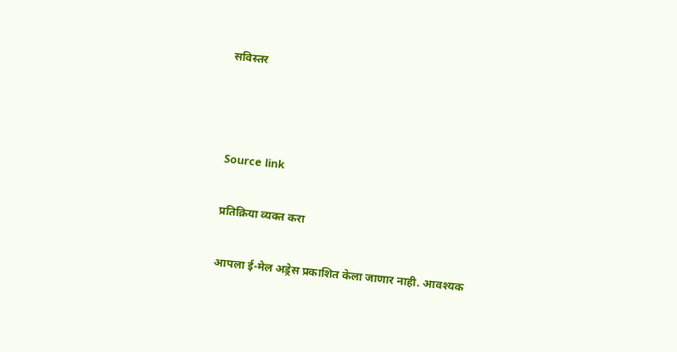सविस्तर



Source link

प्रतिक्रिया व्यक्त करा

आपला ई-मेल अड्रेस प्रकाशित केला जाणार नाही. आवश्यक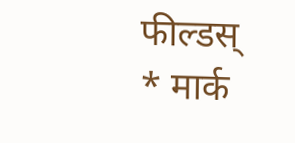फील्डस् * मार्क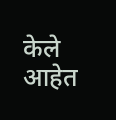केले आहेत